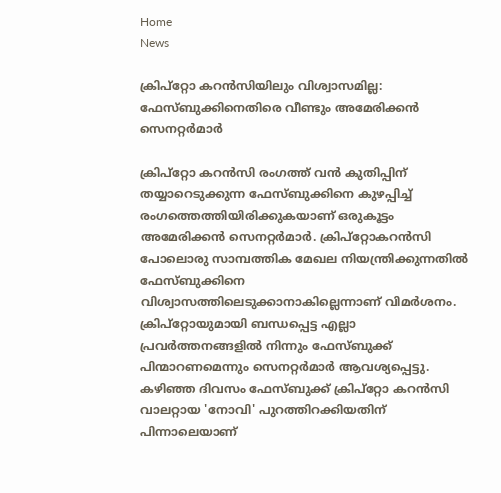Home
News

ക്രിപ്‌റ്റോ കറന്‍സിയിലും വിശ്വാസമില്ല: ഫേസ്ബുക്കിനെതിരെ വീണ്ടും അമേരിക്കന്‍ സെനറ്റര്‍മാര്‍

ക്രിപ്‌റ്റോ കറന്‍സി രംഗത്ത് വന്‍ കുതിപ്പിന് തയ്യാറെടുക്കുന്ന ഫേസ്ബുക്കിനെ കുഴപ്പിച്ച് രംഗത്തെത്തിയിരിക്കുകയാണ് ഒരുകൂട്ടം അമേരിക്കന്‍ സെനറ്റര്‍മാര്‍. ക്രിപ്‌റ്റോകറന്‍സി പോലൊരു സാമ്പത്തിക മേഖല നിയന്ത്രിക്കുന്നതില്‍ ഫേസ്ബുക്കിനെ വിശ്വാസത്തിലെടുക്കാനാകില്ലെന്നാണ് വിമര്‍ശനം. ക്രിപ്‌റ്റോയുമായി ബന്ധപ്പെട്ട എല്ലാ പ്രവര്‍ത്തനങ്ങളില്‍ നിന്നും ഫേസ്ബുക്ക് പിന്മാറണമെന്നും സെനറ്റര്‍മാര്‍ ആവശ്യപ്പെട്ടു. കഴിഞ്ഞ ദിവസം ഫേസ്ബുക്ക് ക്രിപ്‌റ്റോ കറന്‍സി വാലറ്റായ 'നോവി' പുറത്തിറക്കിയതിന് പിന്നാലെയാണ്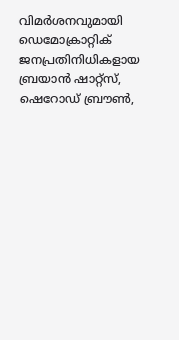വിമര്‍ശനവുമായി ഡെമോക്രാറ്റിക് ജനപ്രതിനിധികളായ ബ്രയാന്‍ ഷാറ്റ്‌സ്, ഷെറോഡ് ബ്രൗണ്‍,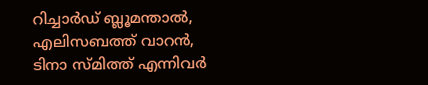റിച്ചാര്‍ഡ് ബ്ലൂമന്താല്‍, എലിസബത്ത് വാറന്‍, ടിനാ സ്മിത്ത് എന്നിവര്‍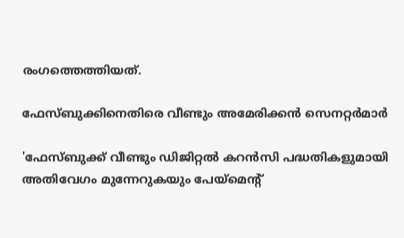രംഗത്തെത്തിയത്.

ഫേസ്ബുക്കിനെതിരെ വീണ്ടും അമേരിക്കന്‍ സെനറ്റര്‍മാര്‍

'ഫേസ്ബുക്ക് വീണ്ടും ഡിജിറ്റല്‍ കറന്‍സി പദ്ധതികളുമായി അതിവേഗം മുന്നേറുകയും പേയ്‌മെന്റ്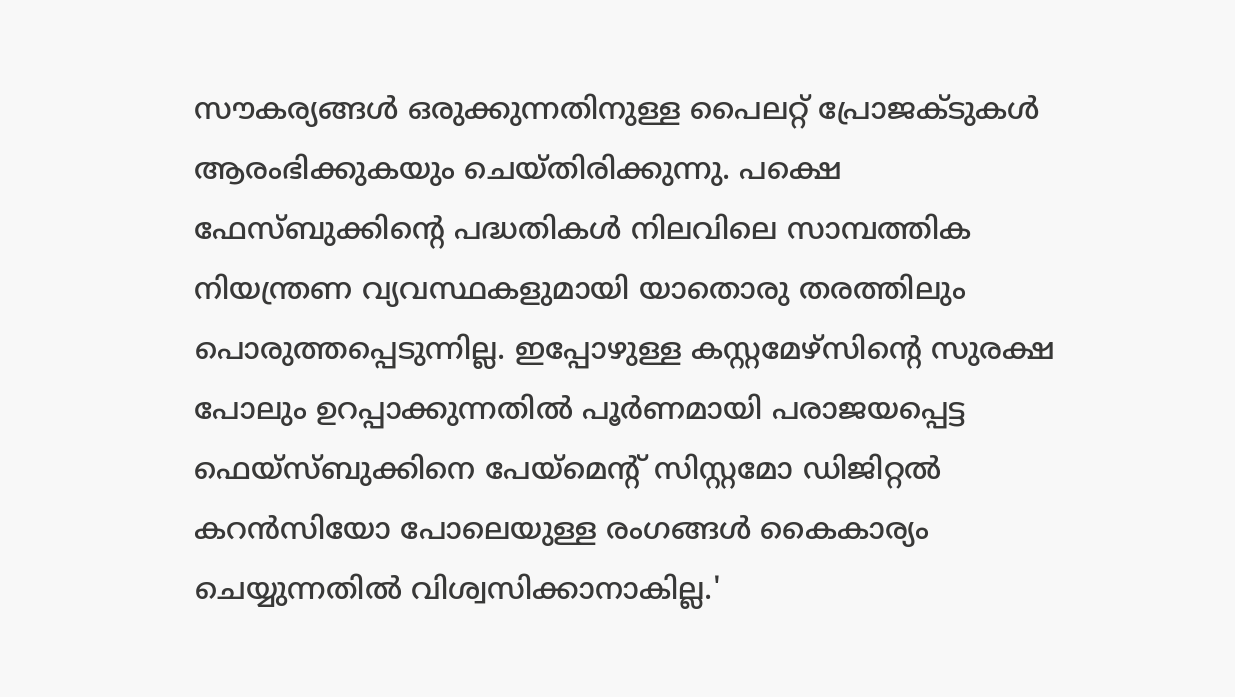സൗകര്യങ്ങള്‍ ഒരുക്കുന്നതിനുള്ള പൈലറ്റ് പ്രോജക്ടുകള്‍ ആരംഭിക്കുകയും ചെയ്തിരിക്കുന്നു. പക്ഷെ ഫേസ്ബുക്കിന്റെ പദ്ധതികള്‍ നിലവിലെ സാമ്പത്തിക നിയന്ത്രണ വ്യവസ്ഥകളുമായി യാതൊരു തരത്തിലും പൊരുത്തപ്പെടുന്നില്ല. ഇപ്പോഴുള്ള കസ്റ്റമേഴ്‌സിന്റെ സുരക്ഷ പോലും ഉറപ്പാക്കുന്നതില്‍ പൂര്‍ണമായി പരാജയപ്പെട്ട ഫെയ്‌സ്ബുക്കിനെ പേയ്‌മെന്റ് സിസ്റ്റമോ ഡിജിറ്റല്‍ കറന്‍സിയോ പോലെയുള്ള രംഗങ്ങള്‍ കൈകാര്യം ചെയ്യുന്നതില്‍ വിശ്വസിക്കാനാകില്ല.'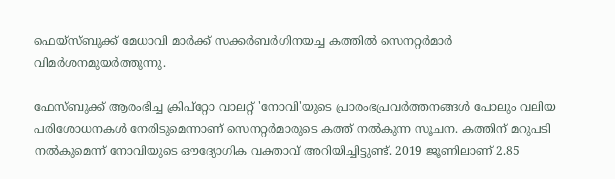ഫെയ്‌സ്ബുക്ക് മേധാവി മാര്‍ക്ക് സക്കര്‍ബര്‍ഗിനയച്ച കത്തില്‍ സെനറ്റര്‍മാര്‍ വിമര്‍ശനമുയര്‍ത്തുന്നു.

ഫേസ്ബുക്ക് ആരംഭിച്ച ക്രിപ്‌റ്റോ വാലറ്റ് 'നോവി'യുടെ പ്രാരംഭപ്രവര്‍ത്തനങ്ങള്‍ പോലും വലിയ പരിശോധനകള്‍ നേരിടുമെന്നാണ് സെനറ്റര്‍മാരുടെ കത്ത് നല്‍കുന്ന സൂചന. കത്തിന് മറുപടി നല്‍കുമെന്ന് നോവിയുടെ ഔദ്യോഗിക വക്താവ് അറിയിച്ചിട്ടുണ്ട്. 2019 ജൂണിലാണ് 2.85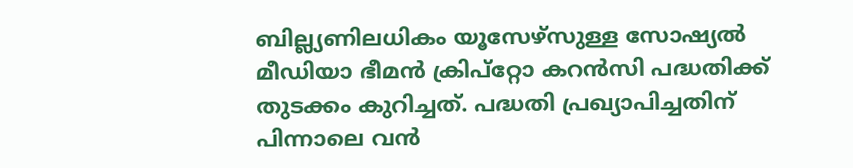ബില്ല്യണിലധികം യൂസേഴ്‌സുള്ള സോഷ്യല്‍ മീഡിയാ ഭീമന്‍ ക്രിപ്‌റ്റോ കറന്‍സി പദ്ധതിക്ക് തുടക്കം കുറിച്ചത്. പദ്ധതി പ്രഖ്യാപിച്ചതിന് പിന്നാലെ വന്‍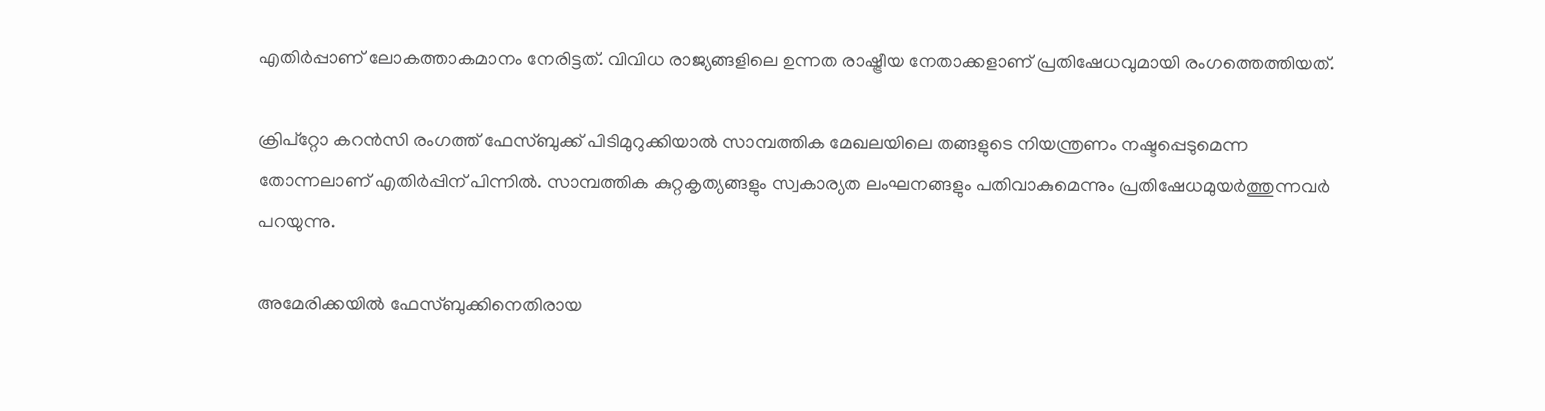എതിര്‍പ്പാണ് ലോകത്താകമാനം നേരിട്ടത്. വിവിധ രാജ്യങ്ങളിലെ ഉന്നത രാഷ്ട്രീയ നേതാക്കളാണ് പ്രതിഷേധവുമായി രംഗത്തെത്തിയത്.

ക്രിപ്‌റ്റോ കറന്‍സി രംഗത്ത് ഫേസ്ബുക്ക് പിടിമുറുക്കിയാല്‍ സാമ്പത്തിക മേഖലയിലെ തങ്ങളുടെ നിയന്ത്രണം നഷ്ടപ്പെടുമെന്ന തോന്നലാണ് എതിര്‍പ്പിന് പിന്നില്‍. സാമ്പത്തിക കുറ്റകൃത്യങ്ങളും സ്വകാര്യത ലംഘനങ്ങളും പതിവാകുമെന്നും പ്രതിഷേധമുയര്‍ത്തുന്നവര്‍ പറയുന്നു.

അമേരിക്കയില്‍ ഫേസ്ബുക്കിനെതിരായ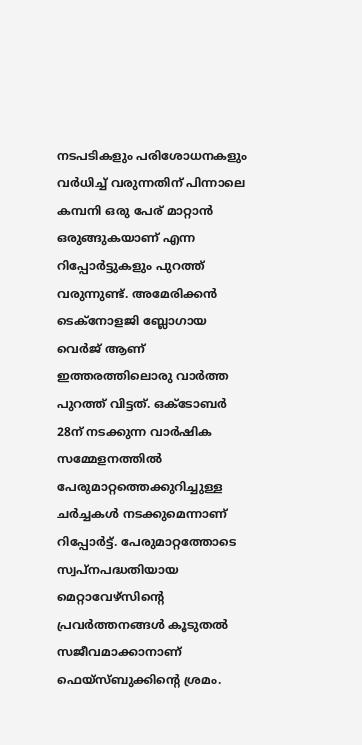നടപടികളും പരിശോധനകളും വര്‍ധിച്ച് വരുന്നതിന് പിന്നാലെ കമ്പനി ഒരു പേര് മാറ്റാൻ ഒരുങ്ങുകയാണ് എന്ന റിപ്പോര്‍ട്ടുകളും പുറത്ത് വരുന്നുണ്ട്. അമേരിക്കന്‍ ടെക്‌നോളജി ബ്ലോഗായ വെര്‍ജ് ആണ് ഇത്തരത്തിലൊരു വാര്‍ത്ത പുറത്ത് വിട്ടത്. ഒക്ടോബര്‍ 28ന് നടക്കുന്ന വാര്‍ഷിക സമ്മേളനത്തില്‍ പേരുമാറ്റത്തെക്കുറിച്ചുള്ള ചര്‍ച്ചകള്‍ നടക്കുമെന്നാണ് റിപ്പോര്‍ട്ട്. പേരുമാറ്റത്തോടെ സ്വപ്‌നപദ്ധതിയായ മെറ്റാവേഴ്‌സിന്റെ പ്രവര്‍ത്തനങ്ങള്‍ കൂടുതല്‍ സജീവമാക്കാനാണ് ഫെയ്‌സ്ബുക്കിന്റെ ശ്രമം.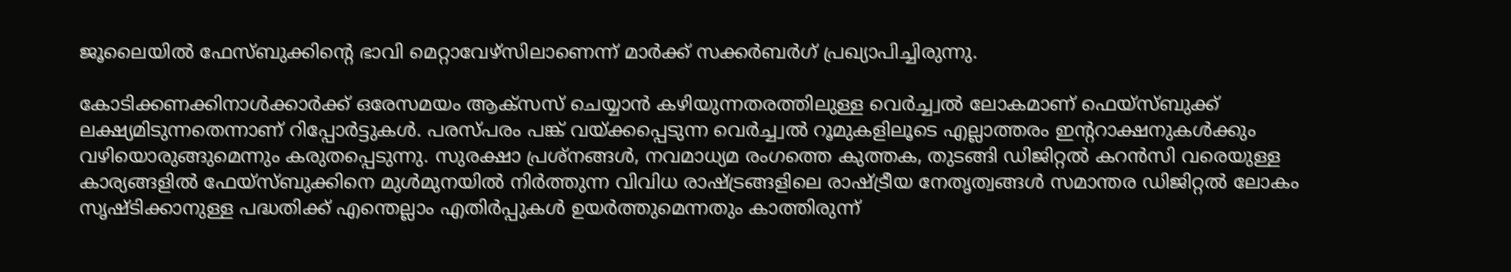ജൂലൈയില്‍ ഫേസ്ബുക്കിന്റെ ഭാവി മെറ്റാവേഴ്‌സിലാണെന്ന് മാര്‍ക്ക് സക്കര്‍ബര്‍ഗ് പ്രഖ്യാപിച്ചിരുന്നു.

കോടിക്കണക്കിനാള്‍ക്കാര്‍ക്ക് ഒരേസമയം ആക്‌സസ് ചെയ്യാന്‍ കഴിയുന്നതരത്തിലുള്ള വെര്‍ച്ച്വല്‍ ലോകമാണ് ഫെയ്‌സ്ബുക്ക് ലക്ഷ്യമിടുന്നതെന്നാണ് റിപ്പോര്‍ട്ടുകള്‍. പരസ്പരം പങ്ക് വയ്ക്കപ്പെടുന്ന വെര്‍ച്ച്വല്‍ റൂമുകളിലൂടെ എല്ലാത്തരം ഇന്ററാക്ഷനുകള്‍ക്കും വഴിയൊരുങ്ങുമെന്നും കരുതപ്പെടുന്നു. സുരക്ഷാ പ്രശ്‌നങ്ങള്‍, നവമാധ്യമ രംഗത്തെ കുത്തക, തുടങ്ങി ഡിജിറ്റല്‍ കറന്‍സി വരെയുള്ള കാര്യങ്ങളില്‍ ഫേയ്‌സ്ബുക്കിനെ മുള്‍മുനയില്‍ നിര്‍ത്തുന്ന വിവിധ രാഷ്ട്രങ്ങളിലെ രാഷ്ട്രീയ നേതൃത്വങ്ങള്‍ സമാന്തര ഡിജിറ്റല്‍ ലോകം സൃഷ്ടിക്കാനുള്ള പദ്ധതിക്ക് എന്തെല്ലാം എതിര്‍പ്പുകള്‍ ഉയര്‍ത്തുമെന്നതും കാത്തിരുന്ന്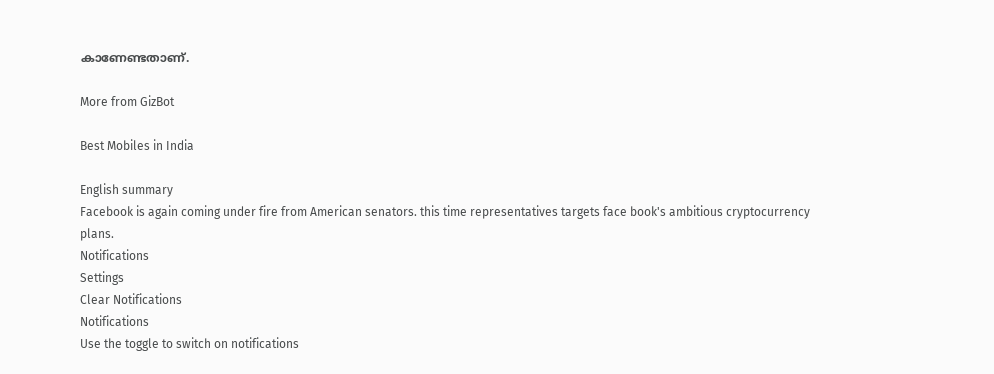കാണേണ്ടതാണ്.

More from GizBot

Best Mobiles in India

English summary
Facebook is again coming under fire from American senators. this time representatives targets face book's ambitious cryptocurrency plans.
Notifications
Settings
Clear Notifications
Notifications
Use the toggle to switch on notifications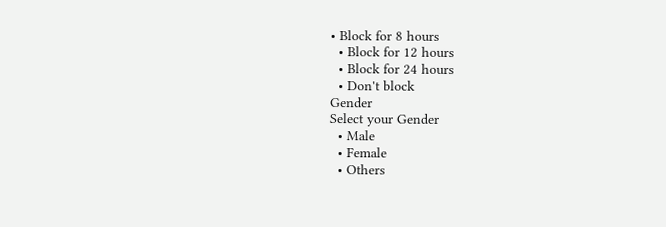• Block for 8 hours
  • Block for 12 hours
  • Block for 24 hours
  • Don't block
Gender
Select your Gender
  • Male
  • Female
  • Others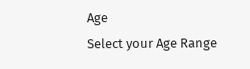Age
Select your Age Range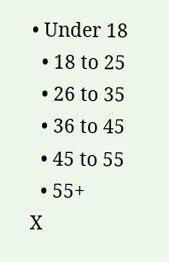• Under 18
  • 18 to 25
  • 26 to 35
  • 36 to 45
  • 45 to 55
  • 55+
X